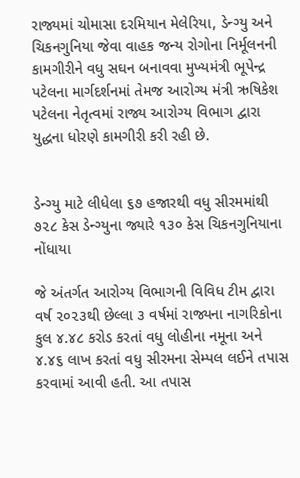રાજ્યમાં ચોમાસા દરમિયાન મેલેરિયા, ડેન્ગ્યુ અને ચિકનગુનિયા જેવા વાહક જન્ય રોગોના નિર્મૂલનની કામગીરીને વધુ સઘન બનાવવા મુખ્યમંત્રી ભૂપેન્દ્ર પટેલના માર્ગદર્શનમાં તેમજ આરોગ્ય મંત્રી ઋષિકેશ પટેલના નેતૃત્વમાં રાજ્ય આરોગ્ય વિભાગ દ્વારા યુદ્ધના ધોરણે કામગીરી કરી રહી છે.


ડેન્ગ્યુ માટે લીધેલા ૬૭ હજારથી વધુ સીરમમાંથી ૭૨૮ કેસ ડેન્ગ્યુના જ્યારે ૧૩૦ કેસ ચિકનગુનિયાના નોંધાયા

જે અંતર્ગત આરોગ્ય વિભાગની વિવિધ ટીમ દ્વારા વર્ષ ૨૦૨૩થી છેલ્લા ૩ વર્ષમાં રાજ્યના નાગરિકોના કુલ ૪.૪૮ કરોડ કરતાં વધુ લોહીના નમૂના અને ૪.૪૬ લાખ કરતાં વધુ સીરમના સેમ્પલ લઈને તપાસ કરવામાં આવી હતી. આ તપાસ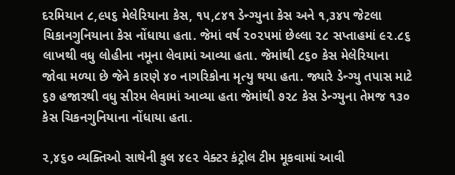દરમિયાન ૮,૯૫૬ મેલેરિયાના કેસ, ૧૫,૮૪૧ ડેન્ગ્યુના કેસ અને ૧,૩૪૫ જેટલા ચિકાનગુનિયાના કેસ નોંધાયા હતા. જેમાં વર્ષ ૨૦૨૫માં છેલ્લા ૨૮ સપ્તાહમાં ૯૨.૮૬ લાખથી વધુ લોહીના નમૂના લેવામાં આવ્યા હતા. જેમાંથી ૮૬૦ કેસ મેલેરિયાના જોવા મળ્યા છે જેને કારણે ૪૦ નાગરિકોના મૃત્યુ થયા હતા. જ્યારે ડેન્ગ્યુ તપાસ માટે ૬૭ હજારથી વધુ સીરમ લેવામાં આવ્યા હતા જેમાંથી ૭૨૮ કેસ ડેન્ગ્યુના તેમજ ૧૩૦ કેસ ચિકનગુનિયાના નોંધાયા હતા.

૨,૪૬૦ વ્યક્તિઓ સાથેની કુલ ૪૯૨ વેક્ટર કંટ્રોલ ટીમ મૂકવામાં આવી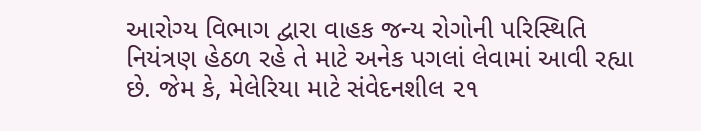આરોગ્ય વિભાગ દ્વારા વાહક જન્ય રોગોની પરિસ્થિતિ નિયંત્રણ હેઠળ રહે તે માટે અનેક પગલાં લેવામાં આવી રહ્યા છે. જેમ કે, મેલેરિયા માટે સંવેદનશીલ ૨૧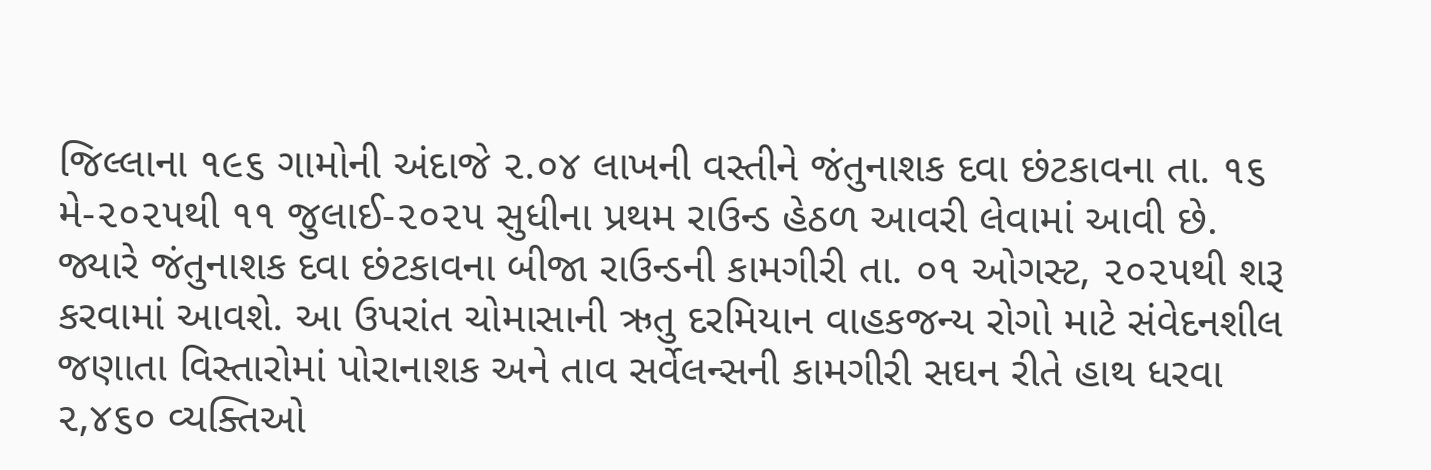જિલ્લાના ૧૯૬ ગામોની અંદાજે ૨.૦૪ લાખની વસ્તીને જંતુનાશક દવા છંટકાવના તા. ૧૬ મે-૨૦૨૫થી ૧૧ જુલાઈ-૨૦૨૫ સુધીના પ્રથમ રાઉન્ડ હેઠળ આવરી લેવામાં આવી છે. જ્યારે જંતુનાશક દવા છંટકાવના બીજા રાઉન્ડની કામગીરી તા. ૦૧ ઓગસ્ટ, ૨૦૨૫થી શરૂ કરવામાં આવશે. આ ઉપરાંત ચોમાસાની ઋતુ દરમિયાન વાહકજન્ય રોગો માટે સંવેદનશીલ જણાતા વિસ્તારોમાં પોરાનાશક અને તાવ સર્વેલન્સની કામગીરી સઘન રીતે હાથ ધરવા ૨,૪૬૦ વ્યક્તિઓ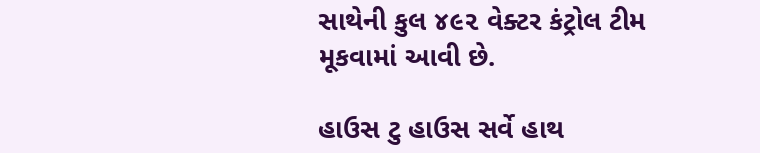સાથેની કુલ ૪૯૨ વેક્ટર કંટ્રોલ ટીમ મૂકવામાં આવી છે.

હાઉસ ટુ હાઉસ સર્વે હાથ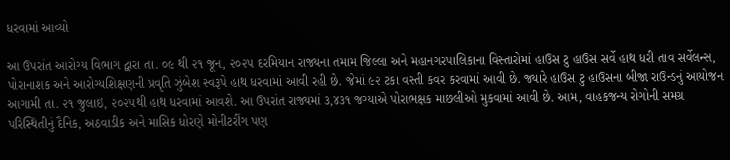ધરવામાં આવ્યો

આ ઉપરાંત આરોગ્ય વિભાગ દ્વારા તા. ૦૯ થી ૨૧ જૂન, ૨૦૨૫ દરમિયાન રાજ્યના તમામ જિલ્લા અને મહાનગરપાલિકાના વિસ્તારોમાં હાઉસ ટુ હાઉસ સર્વે હાથ ધરી તાવ સર્વેલન્સ, પોરાનાશક અને આરોગ્યશિક્ષણની પ્રવૃતિ ઝુંબેશ સ્વરૂપે હાથ ધરવામાં આવી રહી છે. જેમાં ૯૨ ટકા વસ્તી કવર કરવામાં આવી છે. જ્યારે હાઉસ ટુ હાઉસના બીજા રાઉન્ડનું આયોજન આગામી તા. ૨૧ જુલાઇ, ૨૦૨૫થી હાથ ધરવામાં આવશે. આ ઉપરાંત રાજ્યમાં ૩,૪૩૧ જગ્યાએ પોરાભક્ષક માછલીઓ મુકવામાં આવી છે. આમ, વાહકજન્ય રોગોની સમગ્ર પરિસ્થિતીનું દૈનિક, અઠવાડીક અને માસિક ધોરણે મોનીટરીંગ પણ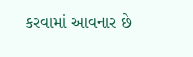કરવામાં આવનાર છે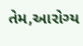તેમ,આરોગ્ય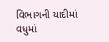વિભાગની યાદીમાં વધુમાં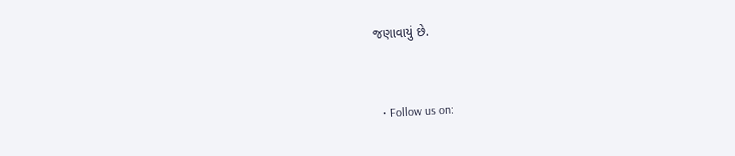જણાવાયું છે.


  • Follow us on: